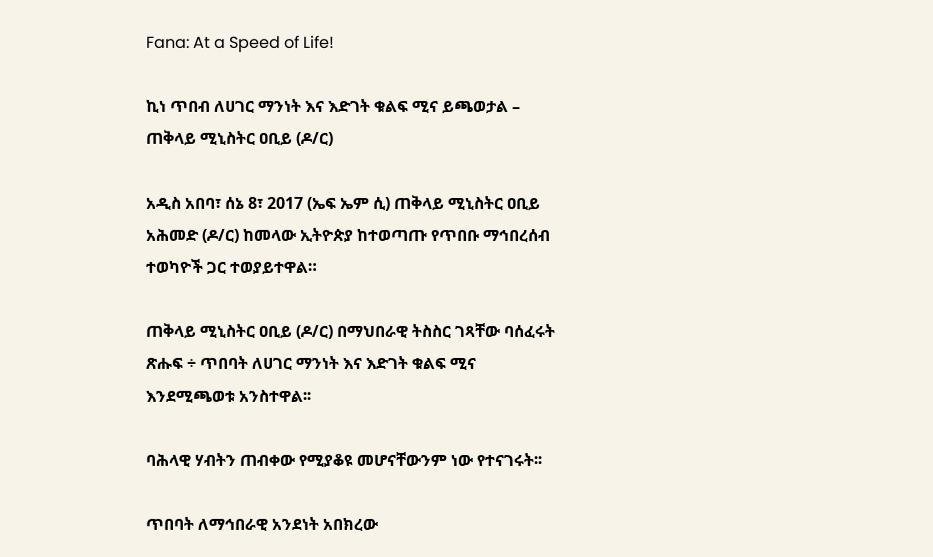Fana: At a Speed of Life!

ኪነ ጥበብ ለሀገር ማንነት እና እድገት ቁልፍ ሚና ይጫወታል – ጠቅላይ ሚኒስትር ዐቢይ (ዶ/ር)

አዲስ አበባ፣ ሰኔ 8፣ 2017 (ኤፍ ኤም ሲ) ጠቅላይ ሚኒስትር ዐቢይ አሕመድ (ዶ/ር) ከመላው ኢትዮጵያ ከተወጣጡ የጥበቡ ማኅበረሰብ ተወካዮች ጋር ተወያይተዋል።

ጠቅላይ ሚኒስትር ዐቢይ (ዶ/ር) በማህበራዊ ትስስር ገጻቸው ባሰፈሩት ጽሑፍ ÷ ጥበባት ለሀገር ማንነት እና እድገት ቁልፍ ሚና እንደሚጫወቱ አንስተዋል፡፡

ባሕላዊ ሃብትን ጠብቀው የሚያቆዩ መሆናቸውንም ነው የተናገሩት፡፡

ጥበባት ለማኅበራዊ አንደነት አበክረው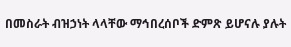በመስራት ብዝኃነት ላላቸው ማኅበረሰቦች ድምጽ ይሆናሉ ያሉት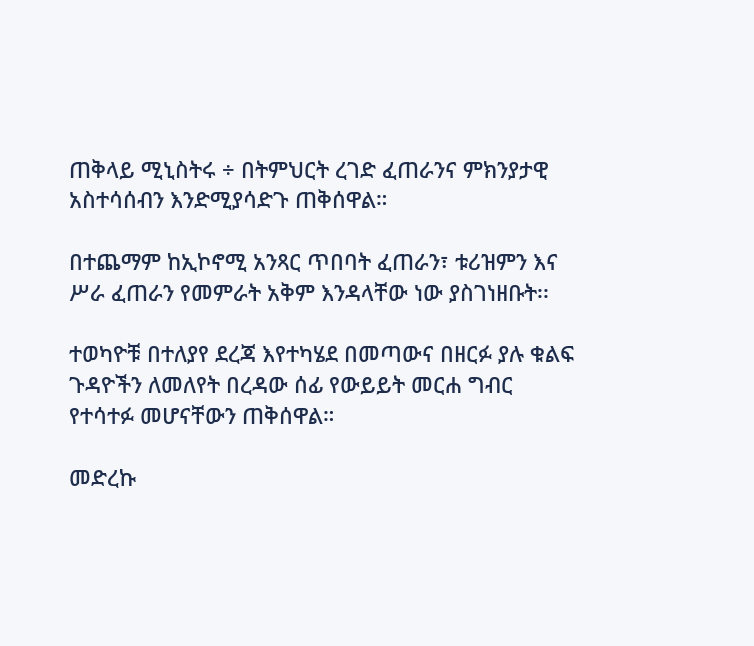ጠቅላይ ሚኒስትሩ ÷ በትምህርት ረገድ ፈጠራንና ምክንያታዊ አስተሳሰብን እንድሚያሳድጉ ጠቅሰዋል።

በተጨማም ከኢኮኖሚ አንጻር ጥበባት ፈጠራን፣ ቱሪዝምን እና ሥራ ፈጠራን የመምራት አቅም እንዳላቸው ነው ያስገነዘቡት፡፡

ተወካዮቹ በተለያየ ደረጃ እየተካሄደ በመጣውና በዘርፉ ያሉ ቁልፍ ጉዳዮችን ለመለየት በረዳው ሰፊ የውይይት መርሐ ግብር የተሳተፉ መሆናቸውን ጠቅሰዋል።

መድረኩ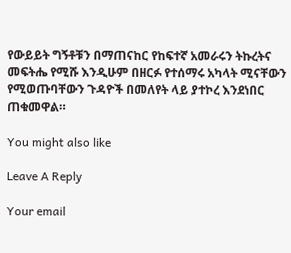የውይይት ግኝቶቹን በማጠናከር የከፍተኛ አመራሩን ትኩረትና መፍትሔ የሚሹ እንዲሁም በዘርፉ የተሰማሩ አካላት ሚናቸውን የሚወጡባቸውን ጉዳዮች በመለየት ላይ ያተኮረ እንደነበር ጠቁመዋል።

You might also like

Leave A Reply

Your email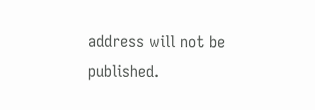address will not be published.